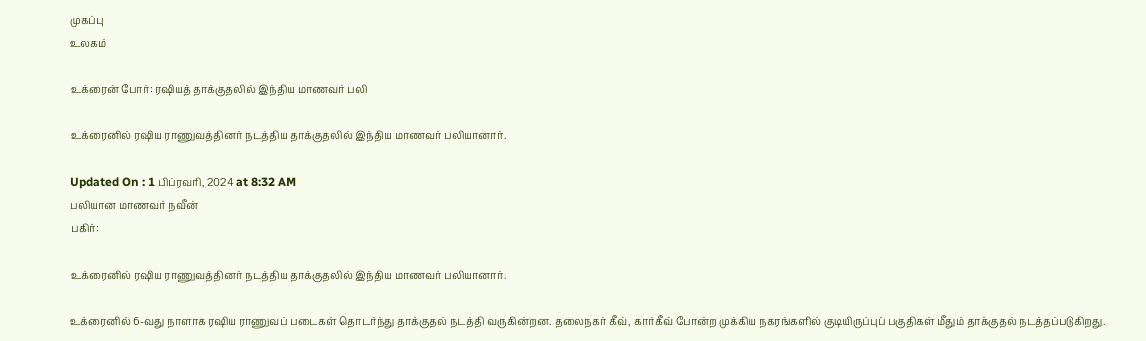முகப்பு
உலகம்

உக்ரைன் போர்: ரஷியத் தாக்குதலில் இந்திய மாணவர் பலி

உக்ரைனில் ரஷிய ராணுவத்தினர் நடத்திய தாக்குதலில் இந்திய மாணவர் பலியானார்.

Updated On : 1 பிப்ரவரி, 2024 at 8:32 AM
பலியான மாணவர் நவீன்
பகிர்:

உக்ரைனில் ரஷிய ராணுவத்தினர் நடத்திய தாக்குதலில் இந்திய மாணவர் பலியானார்.

உக்ரைனில் 6-வது நாளாக ரஷிய ராணுவப் படைகள் தொடர்ந்து தாக்குதல் நடத்தி வருகின்றன. தலைநகர் கீவ், கார்கீவ் போன்ற முக்கிய நகரங்களில் குடியிருப்புப் பகுதிகள் மீதும் தாக்குதல் நடத்தப்படுகிறது.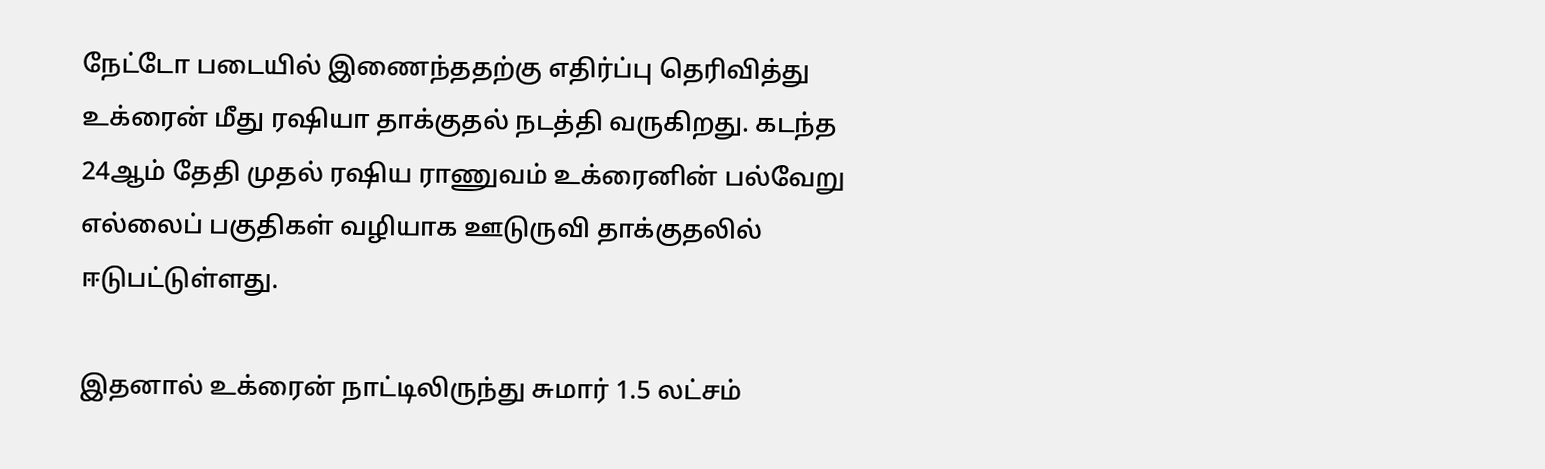நேட்டோ படையில் இணைந்ததற்கு எதிர்ப்பு தெரிவித்து உக்ரைன் மீது ரஷியா தாக்குதல் நடத்தி வருகிறது. கடந்த 24ஆம் தேதி முதல் ரஷிய ராணுவம் உக்ரைனின் பல்வேறு எல்லைப் பகுதிகள் வழியாக ஊடுருவி தாக்குதலில் ஈடுபட்டுள்ளது.

இதனால் உக்ரைன் நாட்டிலிருந்து சுமார் 1.5 லட்சம்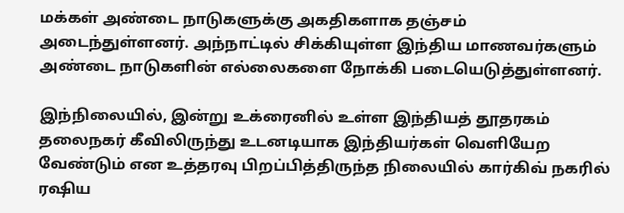மக்கள் அண்டை நாடுகளுக்கு அகதிகளாக தஞ்சம் அடைந்துள்ளனர். அந்நாட்டில் சிக்கியுள்ள இந்திய மாணவர்களும் அண்டை நாடுகளின் எல்லைகளை நோக்கி படையெடுத்துள்ளனர்.

இந்நிலையில், இன்று உக்ரைனில் உள்ள இந்தியத் தூதரகம்  தலைநகர் கீவிலிருந்து உடனடியாக இந்தியர்கள் வெளியேற வேண்டும் என உத்தரவு பிறப்பித்திருந்த நிலையில் கார்கிவ் நகரில் ரஷிய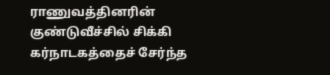ராணுவத்தினரின் குண்டுவீச்சில் சிக்கி கர்நாடகத்தைச் சேர்ந்த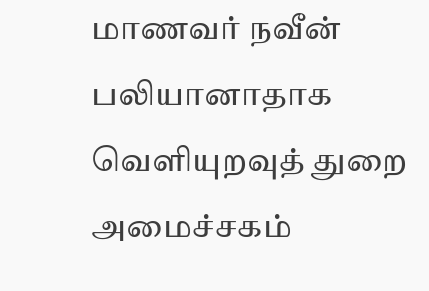மாணவர் நவீன்  பலியானாதாக வெளியுறவுத் துறை அமைச்சகம்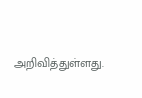அறிவித்துள்ளது.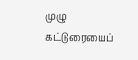முழு கட்டுரையைப்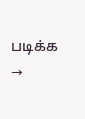படிக்க →